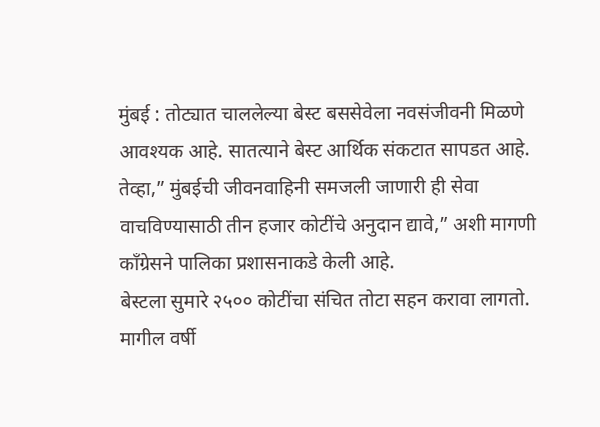मुंबई : तोट्यात चाललेल्या बेस्ट बससेवेला नवसंजीवनी मिळणे आवश्यक आहे. सातत्याने बेस्ट आर्थिक संकटात सापडत आहे. तेव्हा,” मुंबईची जीवनवाहिनी समजली जाणारी ही सेवा वाचविण्यासाठी तीन हजार कोटींचे अनुदान द्यावे,” अशी मागणी कॉंग्रेसने पालिका प्रशासनाकडे केली आहे.
बेस्टला सुमारे २५०० कोटींचा संचित तोटा सहन करावा लागतो. मागील वर्षी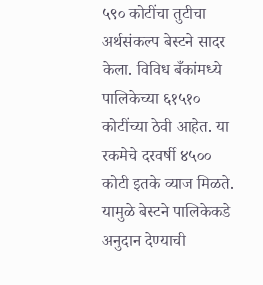५९० कोटींचा तुटीचा अर्थसंकल्प बेस्टने सादर केला. विविध बँकांमध्ये पालिकेच्या ६१५१० कोटींच्या ठेवी आहेत. या रकमेचे दरवर्षी ४५०० कोटी इतके व्याज मिळते. यामुळे बेस्टने पालिकेकडे अनुदान देण्याची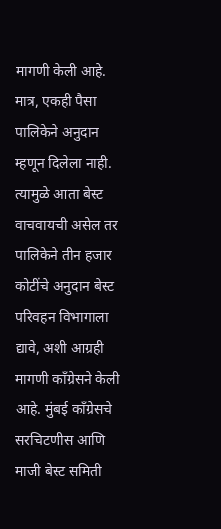मागणी केली आहे. मात्र, एकही पैसा पालिकेने अनुदान म्हणून दिलेला नाही. त्यामुळे आता बेस्ट वाचवायची असेल तर पालिकेने तीन हजार कोटींचे अनुदान बेस्ट परिवहन विभागाला द्यावे, अशी आग्रही मागणी काँग्रेसने केली आहे. मुंबई काँग्रेसचे सरचिटणीस आणि माजी बेस्ट समिती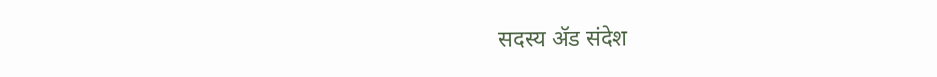सदस्य ॲड संदेश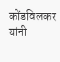कोंडविलकर यांनी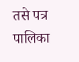तसे पत्र पालिका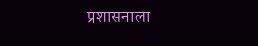प्रशासनाला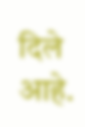दिले आहे.